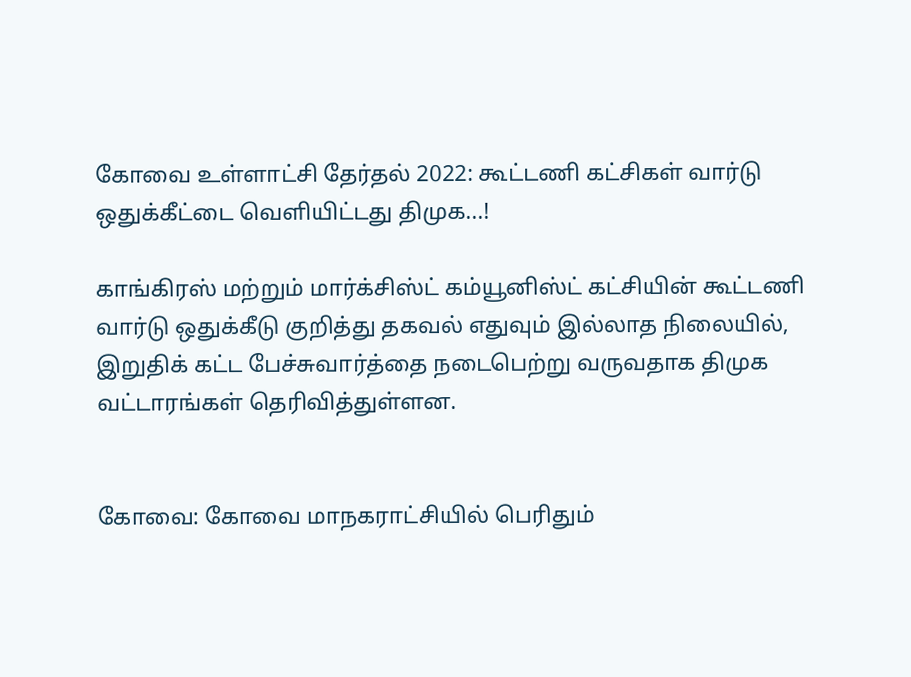கோவை உள்ளாட்சி தேர்தல் 2022: கூட்டணி கட்சிகள் வார்டு ஒதுக்கீட்டை வெளியிட்டது திமுக...!

காங்கிரஸ் மற்றும் மார்க்சிஸ்ட் கம்யூனிஸ்ட் கட்சியின் கூட்டணி வார்டு ஒதுக்கீடு குறித்து தகவல் எதுவும் இல்லாத நிலையில், இறுதிக் கட்ட பேச்சுவார்த்தை நடைபெற்று வருவதாக திமுக வட்டாரங்கள் தெரிவித்துள்ளன.


கோவை: கோவை மாநகராட்சியில் பெரிதும்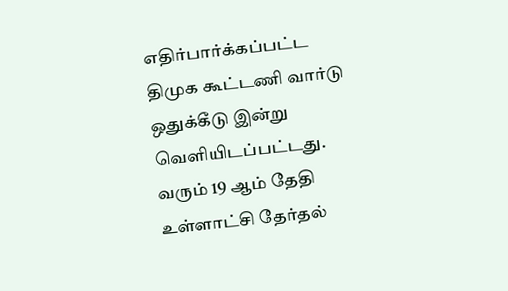எதிர்பார்க்கப்பட்ட திமுக கூட்டணி வார்டு ஒதுக்கீடு இன்று வெளியிடப்பட்டது. வரும் 19 ஆம் தேதி உள்ளாட்சி தேர்தல்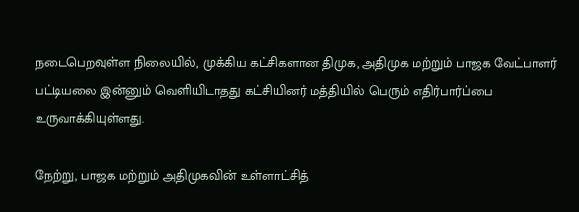நடைபெறவுள்ள நிலையில், முக்கிய கட்சிகளான திமுக, அதிமுக மற்றும் பாஜக வேட்பாளர் பட்டியலை இன்னும் வெளியிடாதது கட்சியினர் மத்தியில் பெரும் எதிர்பார்ப்பை உருவாக்கியுள்ளது.

நேற்று, பாஜக மற்றும் அதிமுகவின் உள்ளாட்சித்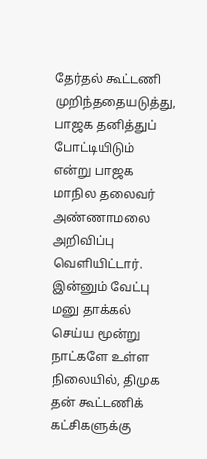தேர்தல் கூட்டணி முறிந்ததையடுத்து, பாஜக தனித்துப் போட்டியிடும் என்று பாஜக மாநில தலைவர் அண்ணாமலை அறிவிப்பு வெளியிட்டார். இன்னும் வேட்பு மனு தாக்கல் செய்ய மூன்று நாட்களே உள்ள நிலையில், திமுக தன் கூட்டணிக் கட்சிகளுக்கு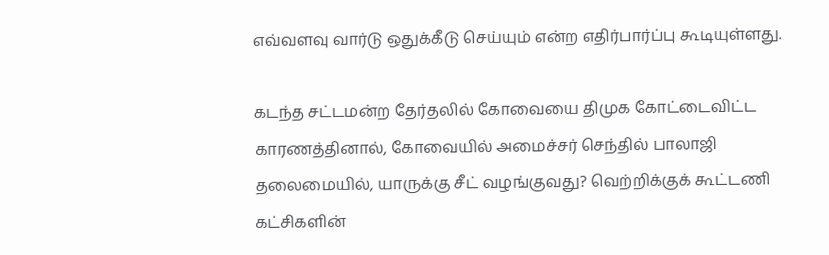எவ்வளவு வார்டு ஒதுக்கீடு செய்யும் என்ற எதிர்பார்ப்பு கூடியுள்ளது.

கடந்த சட்டமன்ற தேர்தலில் கோவையை திமுக கோட்டைவிட்ட காரணத்தினால், கோவையில் அமைச்சர் செந்தில் பாலாஜி தலைமையில், யாருக்கு சீட் வழங்குவது? வெற்றிக்குக் கூட்டணி கட்சிகளின்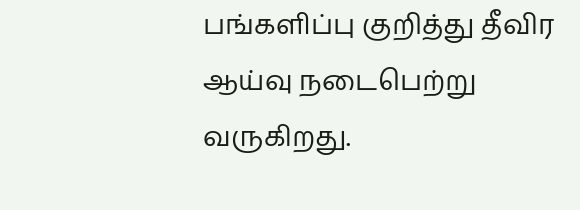பங்களிப்பு குறித்து தீவிர ஆய்வு நடைபெற்று வருகிறது.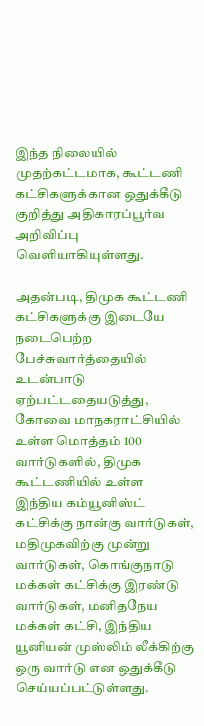இந்த நிலையில் முதற்கட்டமாக, கூட்டணி கட்சிகளுக்கான ஒதுக்கீடு குறித்து அதிகாரப்பூர்வ அறிவிப்பு வெளியாகியுள்ளது.

அதன்படி, திமுக கூட்டணி கட்சிகளுக்கு இடையே நடைபெற்ற பேச்சுவார்த்தையில் உடன்பாடு ஏற்பட்டதையடுத்து, கோவை மாநகராட்சியில் உள்ள மொத்தம் 100 வார்டுகளில், திமுக கூட்டணியில் உள்ள இந்திய கம்யூனிஸ்ட் கட்சிக்கு நான்கு வார்டுகள், மதிமுகவிற்கு முன்று வார்டுகள், கொங்குநாடு மக்கள் கட்சிக்கு இரண்டு வார்டுகள், மனிதநேய மக்கள் கட்சி, இந்திய யூனியன் முஸ்லிம் லீக்கிற்கு ஒரு வார்டு என ஒதுக்கீடு செய்யப்பட்டுள்ளது.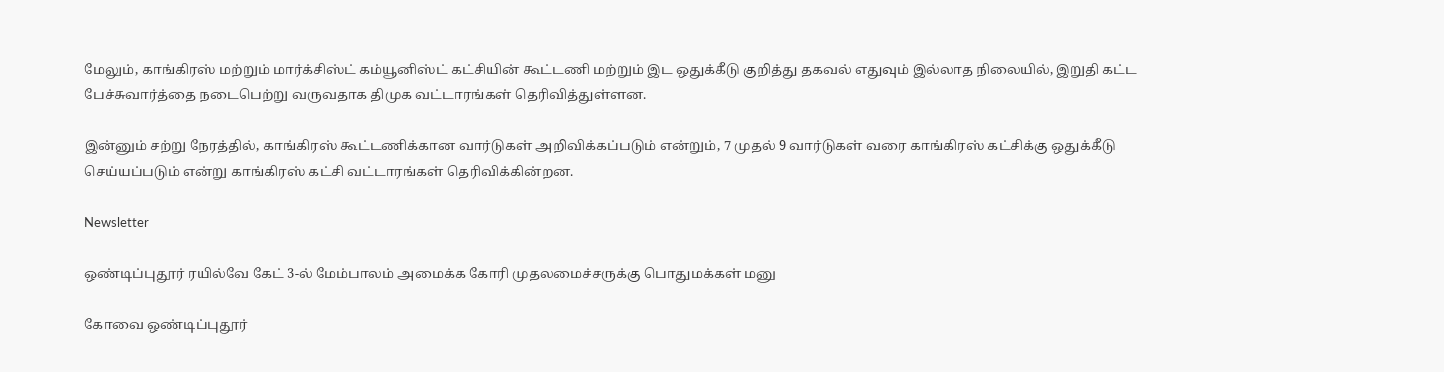மேலும், காங்கிரஸ் மற்றும் மார்க்சிஸ்ட் கம்யூனிஸ்ட் கட்சியின் கூட்டணி மற்றும் இட ஒதுக்கீடு குறித்து தகவல் எதுவும் இல்லாத நிலையில், இறுதி கட்ட பேச்சுவார்த்தை நடைபெற்று வருவதாக திமுக வட்டாரங்கள் தெரிவித்துள்ளன.

இன்னும் சற்று நேரத்தில், காங்கிரஸ் கூட்டணிக்கான வார்டுகள் அறிவிக்கப்படும் என்றும், 7 முதல் 9 வார்டுகள் வரை காங்கிரஸ் கட்சிக்கு ஒதுக்கீடு செய்யப்படும் என்று காங்கிரஸ் கட்சி வட்டாரங்கள் தெரிவிக்கின்றன.

Newsletter

ஒண்டிப்புதூர் ரயில்வே கேட் 3-ல் மேம்பாலம் அமைக்க கோரி முதலமைச்சருக்கு பொதுமக்கள் மனு

கோவை ஒண்டிப்புதூர்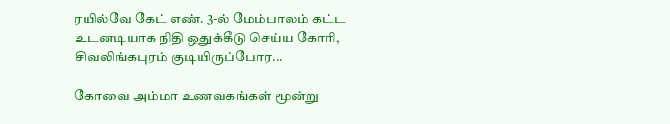ரயில்வே கேட் எண். 3-ல் மேம்பாலம் கட்ட உடனடியாக நிதி ஒதுக்கீடு செய்ய கோரி, சிவலிங்கபுரம் குடியிருப்போர...

கோவை அம்மா உணவகங்கள் மூன்று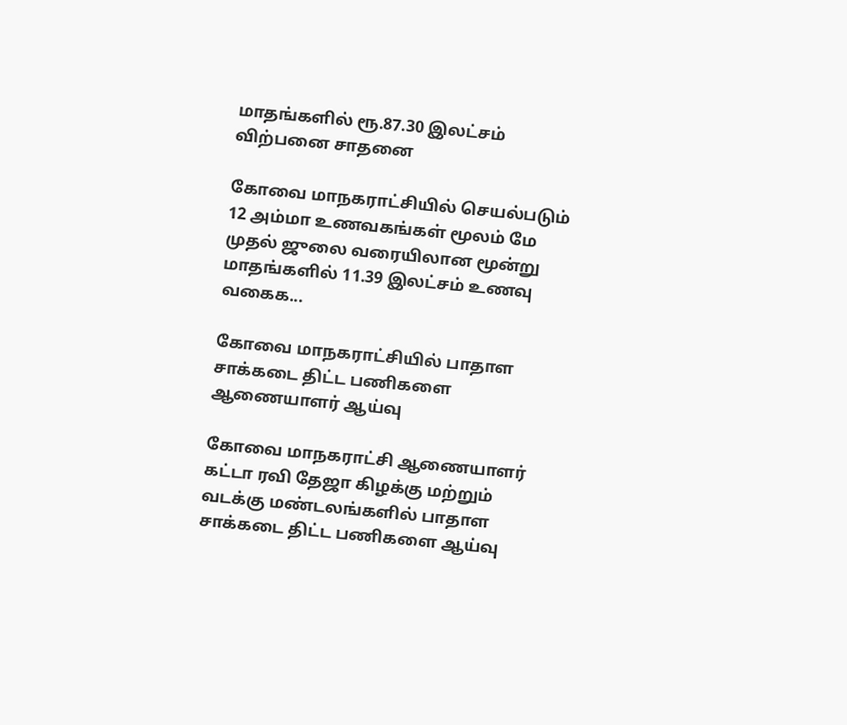மாதங்களில் ரூ.87.30 இலட்சம் விற்பனை சாதனை

கோவை மாநகராட்சியில் செயல்படும் 12 அம்மா உணவகங்கள் மூலம் மே முதல் ஜுலை வரையிலான மூன்று மாதங்களில் 11.39 இலட்சம் உணவு வகைக...

கோவை மாநகராட்சியில் பாதாள சாக்கடை திட்ட பணிகளை ஆணையாளர் ஆய்வு

கோவை மாநகராட்சி ஆணையாளர் கட்டா ரவி தேஜா கிழக்கு மற்றும் வடக்கு மண்டலங்களில் பாதாள சாக்கடை திட்ட பணிகளை ஆய்வு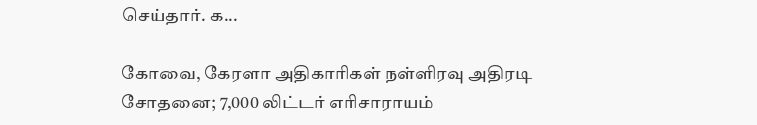செய்தார். க...

கோவை, கேரளா அதிகாரிகள் நள்ளிரவு அதிரடி சோதனை; 7,000 லிட்டர் எரிசாராயம்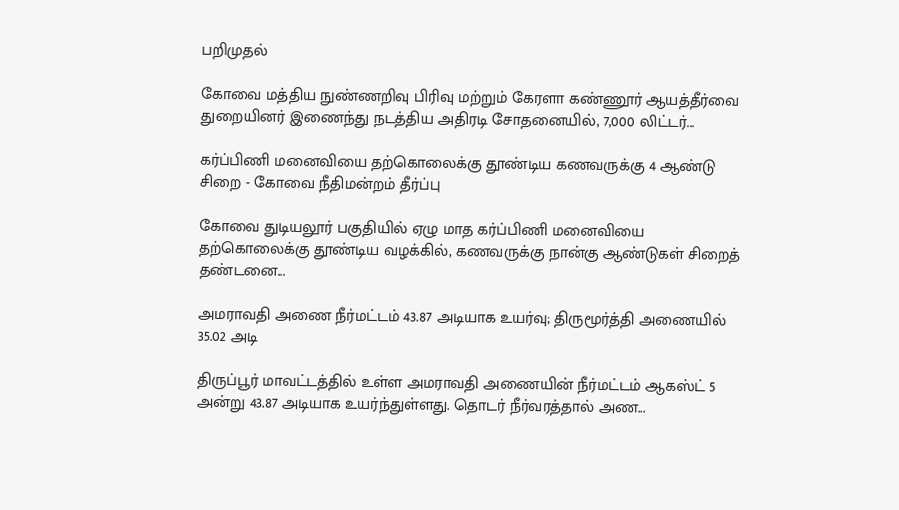பறிமுதல்

கோவை மத்திய நுண்ணறிவு பிரிவு மற்றும் கேரளா கண்ணூர் ஆயத்தீர்வை துறையினர் இணைந்து நடத்திய அதிரடி சோதனையில், 7,000 லிட்டர்...

கர்ப்பிணி மனைவியை தற்கொலைக்கு தூண்டிய கணவருக்கு 4 ஆண்டு சிறை - கோவை நீதிமன்றம் தீர்ப்பு

கோவை துடியலூர் பகுதியில் ஏழு மாத கர்ப்பிணி மனைவியை தற்கொலைக்கு தூண்டிய வழக்கில், கணவருக்கு நான்கு ஆண்டுகள் சிறைத் தண்டனை...

அமராவதி அணை நீர்மட்டம் 43.87 அடியாக உயர்வு; திருமூர்த்தி அணையில் 35.02 அடி

திருப்பூர் மாவட்டத்தில் உள்ள அமராவதி அணையின் நீர்மட்டம் ஆகஸ்ட் 5 அன்று 43.87 அடியாக உயர்ந்துள்ளது. தொடர் நீர்வரத்தால் அண...